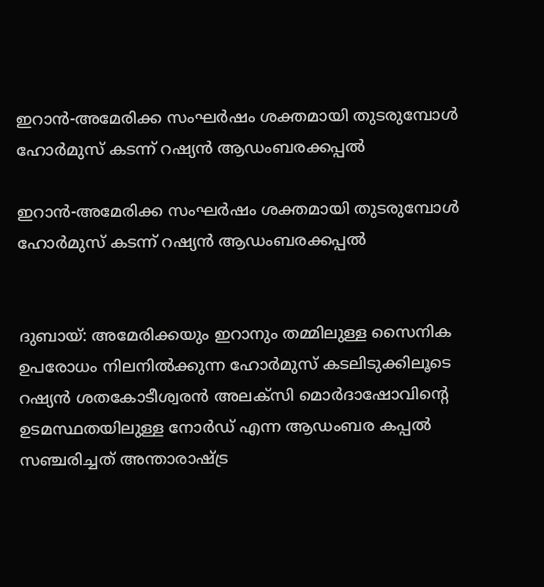ഇറാൻ-അമേരിക്ക സംഘർഷം ശക്തമായി തുടരുമ്പോൾ ഹോർമുസ് കടന്ന് റഷ്യൻ ആഡംബരക്കപ്പൽ

ഇറാൻ-അമേരിക്ക സംഘർഷം ശക്തമായി തുടരുമ്പോൾ ഹോർമുസ് കടന്ന് റഷ്യൻ ആഡംബരക്കപ്പൽ


ദുബായ്: അമേരിക്കയും ഇറാനും തമ്മിലുള്ള സൈനിക ഉപരോധം നിലനിൽക്കുന്ന ഹോർമുസ് കടലിടുക്കിലൂടെ റഷ്യൻ ശതകോടീശ്വരൻ അലക്സി മൊർദാഷോവിന്‍റെ ഉടമസ്ഥതയിലുള്ള നോർഡ് എന്ന ആഡംബര കപ്പൽ സഞ്ചരിച്ചത് അന്താരാഷ്ട്ര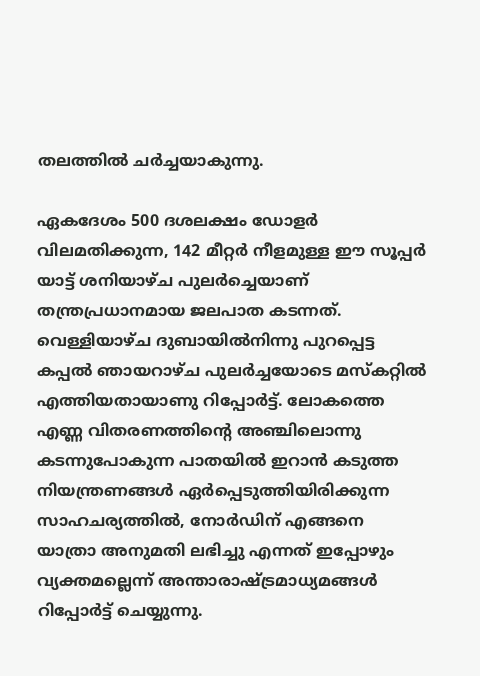തലത്തിൽ ചർച്ചയാകുന്നു.

ഏകദേശം 500 ദശലക്ഷം ഡോളർ വിലമതിക്കുന്ന, 142 മീറ്റർ നീളമുള്ള ഈ സൂപ്പർ യാട്ട് ശനിയാഴ്ച പുലർച്ചെയാണ് തന്ത്രപ്രധാനമായ ജലപാത കടന്നത്. വെള്ളിയാഴ്ച ദുബായിൽനിന്നു പുറപ്പെട്ട കപ്പൽ ഞായറാഴ്ച പുലർച്ചയോടെ മസ്കറ്റിൽ എത്തിയതായാണു റിപ്പോർട്ട്. ലോകത്തെ എണ്ണ വിതരണത്തിന്‍റെ അഞ്ചിലൊന്നു കടന്നുപോകുന്ന പാതയിൽ ഇറാൻ കടുത്ത നിയന്ത്രണങ്ങൾ ഏർപ്പെടുത്തിയിരിക്കുന്ന സാഹചര്യത്തിൽ, നോർഡിന് എങ്ങനെ യാത്രാ അനുമതി ലഭിച്ചു എന്നത് ഇപ്പോഴും വ്യക്തമല്ലെന്ന് അന്താരാഷ്ട്രമാധ്യമങ്ങൾ റിപ്പോർട്ട് ചെയ്യുന്നു.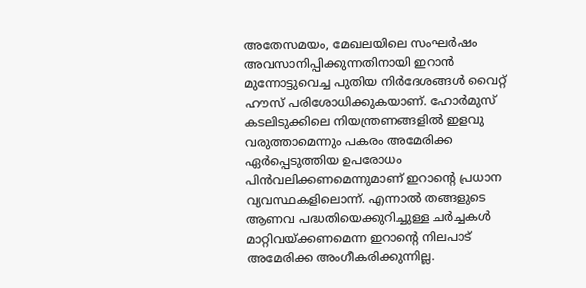അതേസമയം, മേഖലയിലെ സംഘർഷം അവസാനിപ്പിക്കുന്നതിനായി ഇറാൻ മുന്നോട്ടുവെച്ച പുതിയ നിർദേശങ്ങൾ വൈറ്റ് ഹൗസ് പരിശോധിക്കുകയാണ്. ഹോർമുസ് കടലിടുക്കിലെ നിയന്ത്രണങ്ങളിൽ ഇളവു വരുത്താമെന്നും പകരം അമേരിക്ക ഏർപ്പെടുത്തിയ ഉപരോധം പിൻവലിക്കണമെന്നുമാണ് ഇറാന്‍റെ പ്രധാന വ്യവസ്ഥകളിലൊന്ന്. എന്നാൽ തങ്ങളുടെ ആണവ പദ്ധതിയെക്കുറിച്ചുള്ള ചർച്ചകൾ മാറ്റിവ‍യ്ക്കണമെന്ന ഇറാന്‍റെ നിലപാട് അമേരിക്ക അംഗീകരിക്കുന്നില്ല.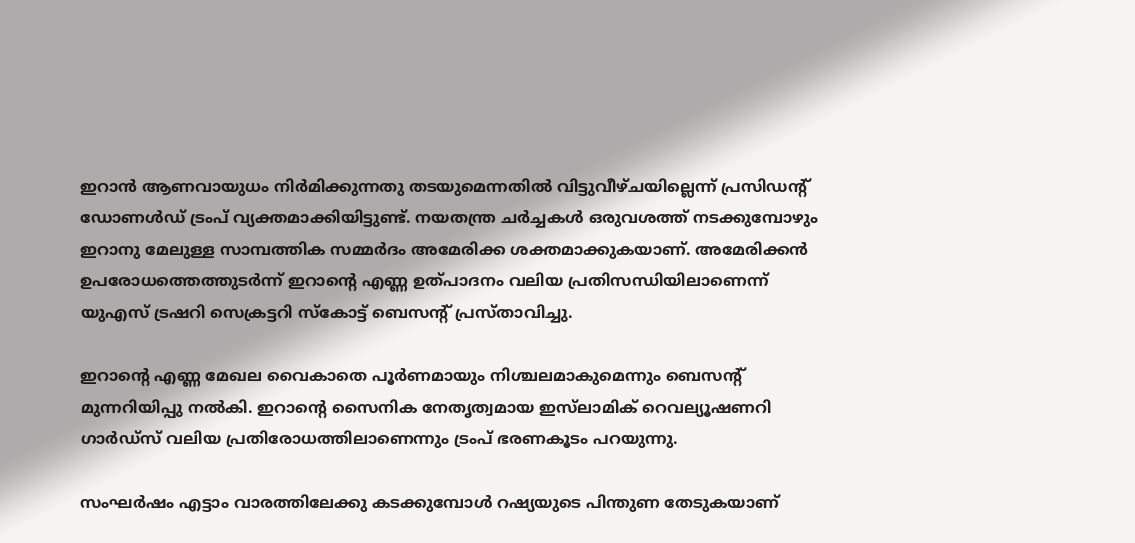ഇറാൻ ആണവായുധം നിർമിക്കുന്നതു തടയുമെന്നതിൽ വിട്ടുവീഴ്ചയില്ലെന്ന് പ്രസിഡന്‍റ് ഡോണൾഡ് ട്രംപ് വ്യക്തമാക്കിയിട്ടുണ്ട്. നയതന്ത്ര ചർച്ചകൾ ഒരുവശത്ത് നടക്കുമ്പോഴും ഇറാനു മേലുള്ള സാമ്പത്തിക സമ്മർദം അമേരിക്ക ശക്തമാക്കുകയാണ്. അമേരിക്കൻ ഉപരോധത്തെത്തുടർന്ന് ഇറാന്‍റെ എണ്ണ ഉത്പാദനം വലിയ പ്രതിസന്ധിയിലാണെന്ന് യുഎസ് ട്രഷറി സെക്രട്ടറി സ്കോട്ട് ബെസന്‍റ് പ്രസ്താവിച്ചു.

ഇറാന്‍റെ എണ്ണ മേഖല വൈകാതെ പൂർണമായും നിശ്ചലമാകുമെന്നും ബെസന്‍റ് മുന്നറിയിപ്പു നൽകി. ഇറാന്‍റെ സൈനിക നേതൃത്വമായ ഇസ്‌ലാമിക് റെവല്യൂഷണറി ഗാർഡ്സ് വലിയ പ്രതിരോധത്തിലാണെന്നും ട്രംപ് ഭരണകൂടം പറയുന്നു.

സംഘർഷം എട്ടാം വാരത്തിലേക്കു കടക്കുമ്പോൾ റഷ്യയുടെ പിന്തുണ തേടുകയാണ്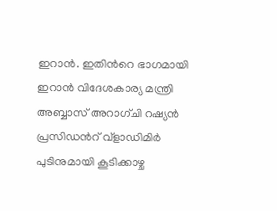ഇറാൻ. ഇതിന്‍റെ ഭാഗമായി ഇറാൻ വിദേശകാര്യ മന്ത്രി അബ്ബാസ് അറാഗ്ചി റഷ്യൻ പ്രസിഡന്‍റ് വ്‌ളാഡിമിർ പുടിനുമായി കൂടിക്കാഴ്ച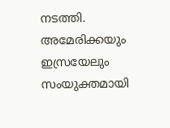നടത്തി. അമേരിക്കയും ഇസ്രയേലും സംയുക്തമായി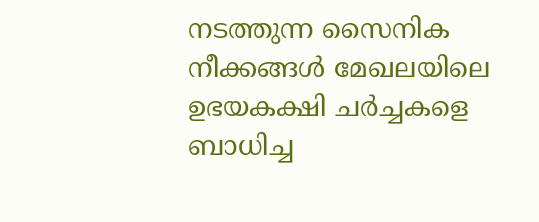നടത്തുന്ന സൈനിക നീക്കങ്ങൾ മേഖലയിലെ ഉഭയകക്ഷി ചർച്ചകളെ ബാധിച്ച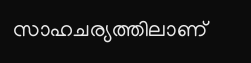സാഹചര്യത്തിലാണ്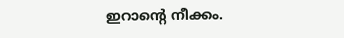ഇറാന്‍റെ നീക്കം.